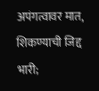अपंगत्वावर मात, शिकण्याची जिद्द भारी;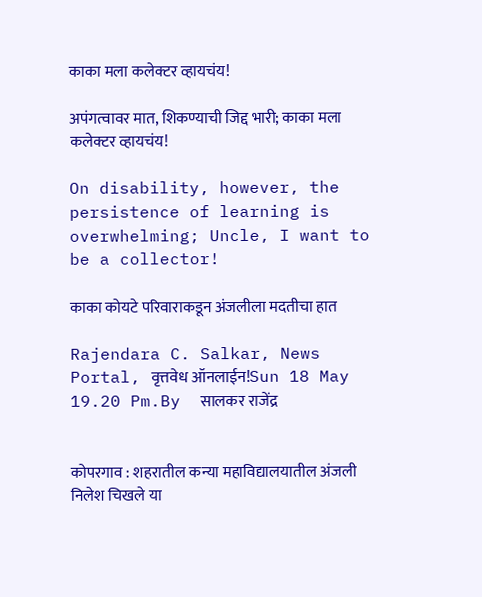काका मला कलेक्टर व्हायचंय!

अपंगत्वावर मात, शिकण्याची जिद्द भारी; काका मला कलेक्टर व्हायचंय!

On disability, however, the persistence of learning is overwhelming; Uncle, I want to be a collector!

काका कोयटे परिवाराकडून अंजलीला मदतीचा हात

Rajendara C. Salkar, News Portal, वृत्तवेध ऑनलाईन!Sun 18 May 19.20 Pm.By  सालकर राजेंद्र


कोपरगाव : शहरातील कन्या महाविद्यालयातील अंजली निलेश चिखले या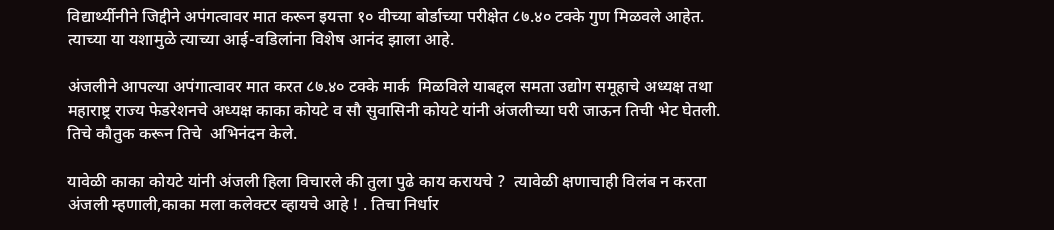विद्यार्थ्यीनीने जिद्दीने अपंगत्वावर मात करून इयत्ता १० वीच्या बोर्डाच्या परीक्षेत ८७.४० टक्के गुण मिळवले आहेत. त्याच्या या यशामुळे त्याच्या आई-वडिलांना विशेष आनंद झाला आहे.

अंजलीने आपल्या अपंगात्वावर मात करत ८७.४० टक्के मार्क  मिळविले याबद्दल समता उद्योग समूहाचे अध्यक्ष तथा महाराष्ट्र राज्य फेडरेशनचे अध्यक्ष काका कोयटे व सौ सुवासिनी कोयटे यांनी अंजलीच्या घरी जाऊन तिची भेट घेतली. तिचे कौतुक करून तिचे  अभिनंदन केले.

यावेळी काका कोयटे यांनी अंजली हिला विचारले की तुला पुढे काय करायचे ?  त्यावेळी क्षणाचाही विलंब न करता अंजली म्हणाली,काका मला कलेक्टर व्हायचे आहे ! . तिचा निर्धार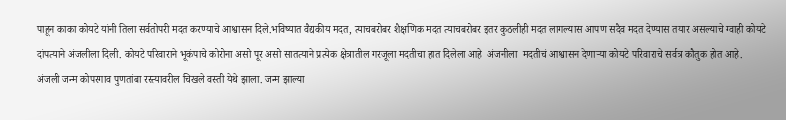पाहून काका कोयटे यांनी तिला सर्वतोपरी मदत करण्याचे आश्वासन दिले.भविष्यात वैद्यकीय मदत, त्याचबरोबर शैक्षणिक मदत त्याचबरोबर इतर कुठलीही मदत लागल्यास आपण सदैव मदत देण्यास तयार असल्याचे ग्वाही कोयटे दांपत्याने अंजलीला दिली. कोयटे परिवाराने भूकंपाचे कोरोना असो पूर असो सातत्याने प्रत्येक क्षेत्रातील गरजूला मदतीचा हात दिलेला आहे  अंजनीला  मदतीचं आश्वासन देणाऱ्या कोयटे परिवाराचे सर्वत्र कौतुक होत आहे.
अंजली जन्म कोपरगाव पुणतांबा रस्त्यावरील चिखले वस्ती येथे झाला. जन्म झाल्या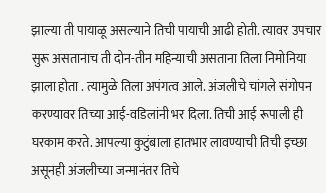झाल्या ती पायाळू असल्याने तिची पायाची आढी होती. त्यावर उपचार सुरू असतानाच ती दोन-तीन महिन्याची असताना तिला निमोनिया झाला होता . त्यामुळे तिला अपंगत्व आले. अंजलीचे चांगले संगोपन करण्यावर तिच्या आई-वडिलांनी भर दिला. तिची आई रूपाली ही घरकाम करते. आपल्या कुटुंबाला हातभार लावण्याची तिची इच्छा असूनही अंजलीच्या जन्मानंतर तिचे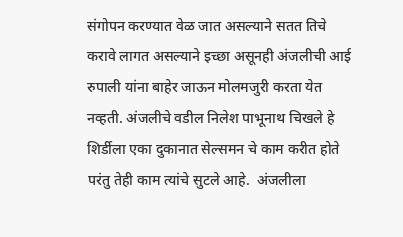संगोपन करण्यात वेळ जात असल्याने सतत तिचे करावे लागत असल्याने इच्छा असूनही अंजलीची आई रुपाली यांना बाहेर जाऊन मोलमजुरी करता येत नव्हती. अंजलीचे वडील निलेश पाभूनाथ चिखले हे शिर्डीला एका दुकानात सेल्समन चे काम करीत होते परंतु तेही काम त्यांचे सुटले आहे.  अंजलीला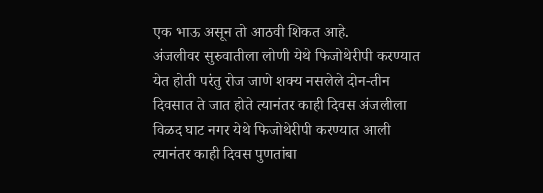एक भाऊ असून तो आठवी शिकत आहे.
अंजलीवर सुरुवातीला लोणी येथे फिजोथेरीपी करण्यात येत होती परंतु रोज जाणे शक्य नसलेले दोन-तीन दिवसात ते जात होते त्यानंतर काही दिवस अंजलीला  विळद घाट नगर येथे फिजोथेरीपी करण्यात आली त्यानंतर काही दिवस पुणतांबा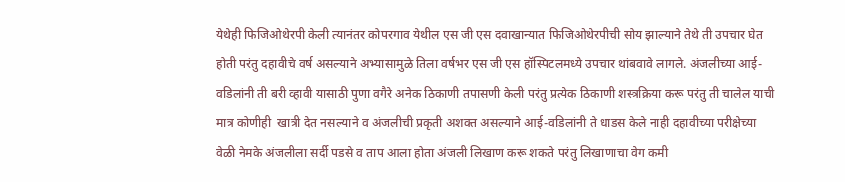येथेही फिजिओथेरपी केली त्यानंतर कोपरगाव येथील एस जी एस दवाखान्यात फिजिओथेरपीची सोय झाल्याने तेथे ती उपचार घेत होती परंतु दहावीचे वर्ष असल्याने अभ्यासामुळे तिला वर्षभर एस जी एस हॉस्पिटलमध्ये उपचार थांबवावे लागले. अंजलीच्या आई-वडिलांनी ती बरी व्हावी यासाठी पुणा वगैरे अनेक ठिकाणी तपासणी केली परंतु प्रत्येक ठिकाणी शस्त्रक्रिया करू परंतु ती चालेल याची मात्र कोणीही  खात्री देत नसल्याने व अंजलीची प्रकृती अशक्त असल्याने आई-वडिलांनी ते धाडस केले नाही दहावीच्या परीक्षेच्या वेळी नेमके अंजलीला सर्दी पडसे व ताप आला होता अंजली लिखाण करू शकते परंतु लिखाणाचा वेग कमी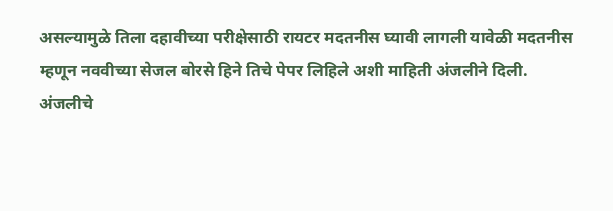असल्यामुळे तिला दहावीच्या परीक्षेसाठी रायटर मदतनीस घ्यावी लागली यावेळी मदतनीस म्हणून नववीच्या सेजल बोरसे हिने तिचे पेपर लिहिले अशी माहिती अंजलीने दिली.
अंजलीचे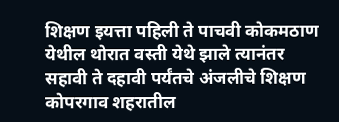शिक्षण इयत्ता पहिली ते पाचवी कोकमठाण येथील थोरात वस्ती येथे झाले त्यानंतर   सहावी ते दहावी पर्यंतचे अंजलीचे शिक्षण कोपरगाव शहरातील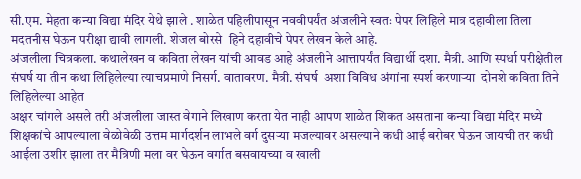सी.एम. मेहता कन्या विद्या मंदिर येथे झाले . शाळेत पहिलीपासून नववीपर्यंत अंजलीने स्वतः पेपर लिहिले मात्र दहावीला तिला मदतनीस घेऊन परीक्षा द्यावी लागली. शेजल बोरसे  हिने दहावीचे पेपर लेखन केले आहे.
अंजलीला चित्रकला. कथालेखन व कविता लेखन यांची आवड आहे अंजलीने आत्तापर्यंत विद्यार्थी दशा. मैत्री. आणि स्पर्धा परीक्षेतील संघर्ष या तीन कथा लिहिलेल्या त्याचप्रमाणे निसर्ग. वातावरण. मैत्री. संघर्ष  अशा विविध अंगांना स्पर्श करणाऱ्या  दोनशे कविता तिने लिहिलेल्या आहेत
अक्षर चांगले असले तरी अंजलीला जास्त वेगाने लिखाण करता येत नाही आपण शाळेत शिकत असताना कन्या विद्या मंदिर मध्ये शिक्षकांचे आपल्याला वेळोवेळी उत्तम मार्गदर्शन लाभले वर्ग दुसऱ्या मजल्यावर असल्याने कधी आई बरोबर घेऊन जायची तर कधी आईला उशीर झाला तर मैत्रिणी मला वर घेऊन वर्गात बसवायच्या व खाली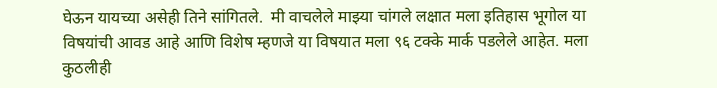घेऊन यायच्या असेही तिने सांगितले.  मी वाचलेले माझ्या चांगले लक्षात मला इतिहास भूगोल या विषयांची आवड आहे आणि विशेष म्हणजे या विषयात मला ९६ टक्के मार्क पडलेले आहेत. मला कुठलीही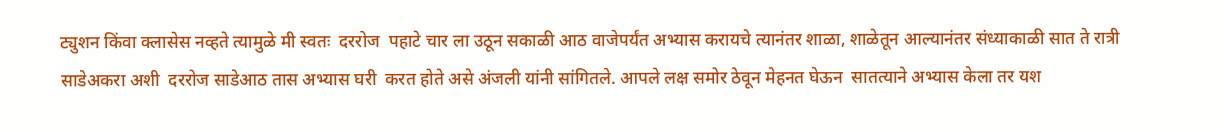ट्युशन किंवा क्लासेस नव्हते त्यामुळे मी स्वतः  दररोज  पहाटे चार ला उठून सकाळी आठ वाजेपर्यंत अभ्यास करायचे त्यानंतर शाळा, शाळेतून आल्यानंतर संध्याकाळी सात ते रात्री साडेअकरा अशी  दररोज साडेआठ तास अभ्यास घरी  करत होते असे अंजली यांनी सांगितले. आपले लक्ष समोर ठेवून मेहनत घेऊन  सातत्याने अभ्यास केला तर यश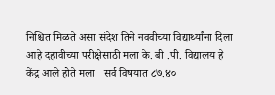निश्चित मिळते असा संदेश तिने नववीच्या विद्यार्थ्यांना दिला आहे दहावीच्या परीक्षेसाठी मला के. बी .पी. विद्यालय हे केंद्र आले होते मला   सर्व विषयात ८७.४०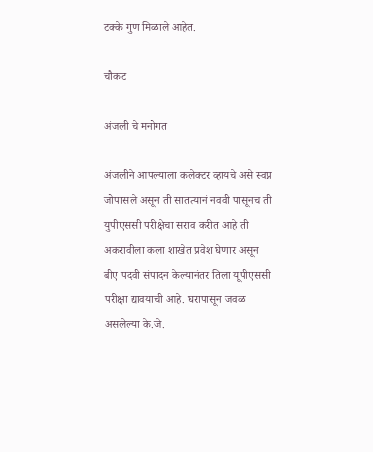टक्के गुण मिळाले आहेत.

चौकट

अंजली चे मनोगत

अंजलीने आपल्याला कलेक्टर व्हायचे असे स्वप्न जोपासले असून ती सातत्यानं नववी पासूनच ती  युपीएससी परीक्षेचा सराव करीत आहे ती अकरावीला कला शाखेत प्रवेश घेणार असून बीए पदवी संपादन केल्यानंतर तिला यूपीएससी परीक्षा द्यावयाची आहे. घरापासून जवळ असलेल्या के.जे.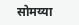सोमय्या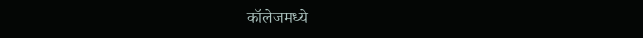कॉलेजमध्ये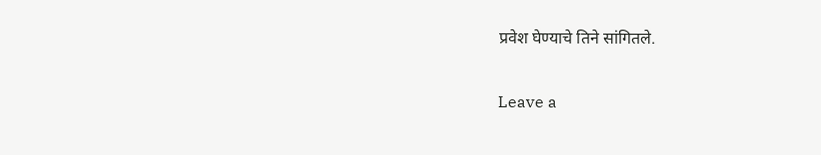प्रवेश घेण्याचे तिने सांगितले.

Leave a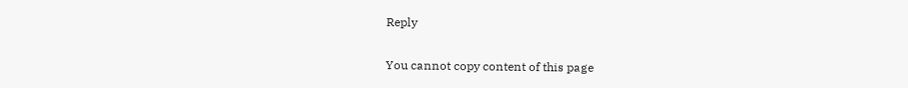Reply

You cannot copy content of this page